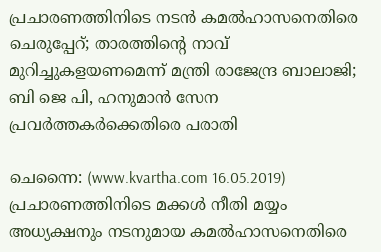പ്രചാരണത്തിനിടെ നടന്‍ കമല്‍ഹാസനെതിരെ ചെരുപ്പേറ്; താരത്തിന്റെ നാവ് മുറിച്ചുകളയണമെന്ന് മന്ത്രി രാജേന്ദ്ര ബാലാജി; ബി ജെ പി, ഹനുമാന്‍ സേന പ്രവര്‍ത്തകര്‍ക്കെതിരെ പരാതി

ചെന്നൈ: (www.kvartha.com 16.05.2019) പ്രചാരണത്തിനിടെ മക്കള്‍ നീതി മയ്യം അധ്യക്ഷനും നടനുമായ കമല്‍ഹാസനെതിരെ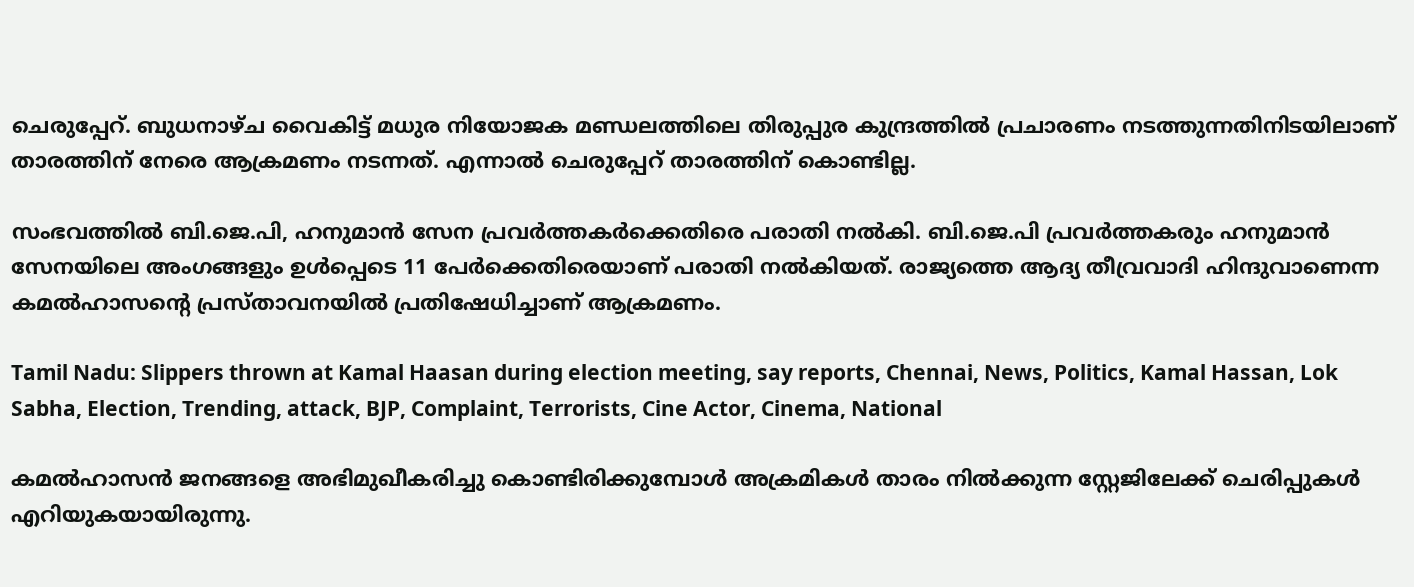ചെരുപ്പേറ്. ബുധനാഴ്ച വൈകിട്ട് മധുര നിയോജക മണ്ഡലത്തിലെ തിരുപ്പുര കുന്ദ്രത്തില്‍ പ്രചാരണം നടത്തുന്നതിനിടയിലാണ് താരത്തിന് നേരെ ആക്രമണം നടന്നത്. എന്നാല്‍ ചെരുപ്പേറ് താരത്തിന് കൊണ്ടില്ല.

സംഭവത്തില്‍ ബി.ജെ.പി, ഹനുമാന്‍ സേന പ്രവര്‍ത്തകര്‍ക്കെതിരെ പരാതി നല്‍കി. ബി.ജെ.പി പ്രവര്‍ത്തകരും ഹനുമാന്‍ സേനയിലെ അംഗങ്ങളും ഉള്‍പ്പെടെ 11 പേര്‍ക്കെതിരെയാണ് പരാതി നല്‍കിയത്. രാജ്യത്തെ ആദ്യ തീവ്രവാദി ഹിന്ദുവാണെന്ന കമല്‍ഹാസന്റെ പ്രസ്താവനയില്‍ പ്രതിഷേധിച്ചാണ് ആക്രമണം.

Tamil Nadu: Slippers thrown at Kamal Haasan during election meeting, say reports, Chennai, News, Politics, Kamal Hassan, Lok Sabha, Election, Trending, attack, BJP, Complaint, Terrorists, Cine Actor, Cinema, National

കമല്‍ഹാസന്‍ ജനങ്ങളെ അഭിമുഖീകരിച്ചു കൊണ്ടിരിക്കുമ്പോള്‍ അക്രമികള്‍ താരം നില്‍ക്കുന്ന സ്റ്റേജിലേക്ക് ചെരിപ്പുകള്‍ എറിയുകയായിരുന്നു.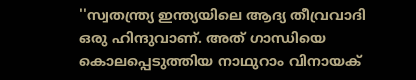''സ്വതന്ത്ര്യ ഇന്ത്യയിലെ ആദ്യ തീവ്രവാദി ഒരു ഹിന്ദുവാണ്. അത് ഗാന്ധിയെ കൊലപ്പെടുത്തിയ നാഥുറാം വിനായക്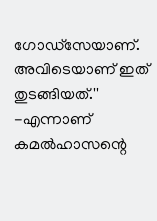ഗോഡ്സേയാണ്. അവിടെയാണ് ഇത് തുടങ്ങിയത്.'' -എന്നാണ് കമല്‍ഹാസന്റെ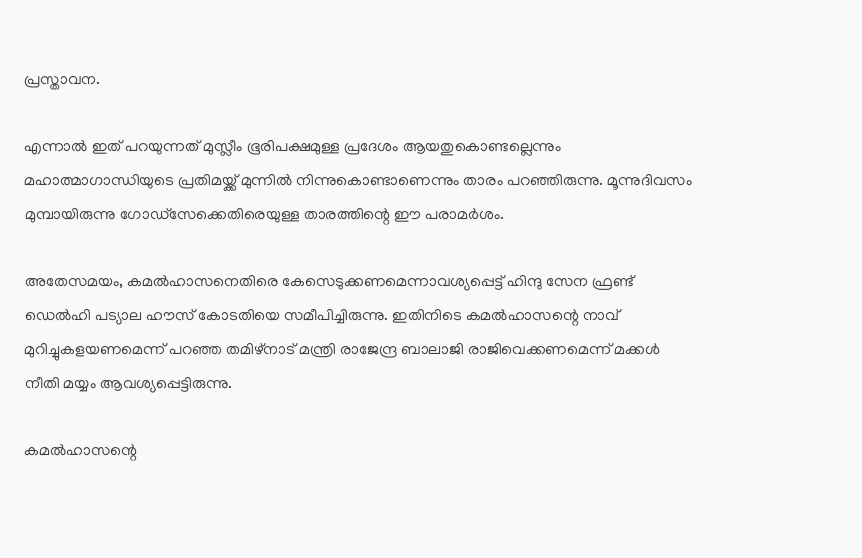പ്രസ്താവന.

എന്നാല്‍ ഇത് പറയുന്നത് മുസ്ലീം ഭൂരിപക്ഷമുള്ള പ്രദേശം ആയതുകൊണ്ടല്ലെന്നും മഹാത്മാഗാന്ധിയുടെ പ്രതിമയ്ക്ക് മുന്നില്‍ നിന്നുകൊണ്ടാണെന്നും താരം പറഞ്ഞിരുന്നു. മൂന്നുദിവസം മുമ്പായിരുന്നു ഗോഡ്‌സേക്കെതിരെയുള്ള താരത്തിന്റെ ഈ പരാമര്‍ശം.

അതേസമയം, കമല്‍ഹാസനെതിരെ കേസെടുക്കണമെന്നാവശ്യപ്പെട്ട് ഹിന്ദു സേന ഫ്രണ്ട് ഡെല്‍ഹി പട്യാല ഹൗസ് കോടതിയെ സമീപിച്ചിരുന്നു. ഇതിനിടെ കമല്‍ഹാസന്റെ നാവ് മുറിച്ചുകളയണമെന്ന് പറഞ്ഞ തമിഴ്‌നാട് മന്ത്രി രാജേന്ദ്ര ബാലാജി രാജിവെക്കണമെന്ന് മക്കള്‍ നീതി മയ്യം ആവശ്യപ്പെട്ടിരുന്നു.

കമല്‍ഹാസന്റെ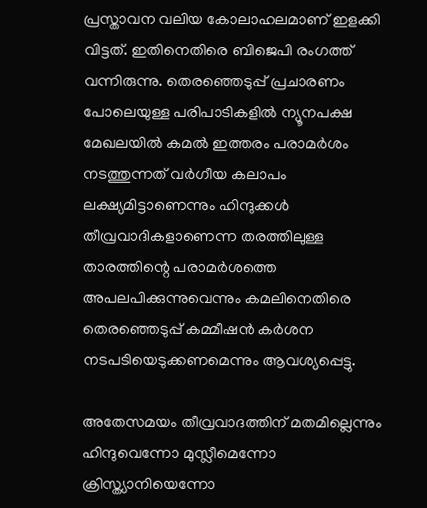പ്രസ്താവന വലിയ കോലാഹലമാണ് ഇളക്കി വിട്ടത്. ഇതിനെതിരെ ബിജെപി രംഗത്ത് വന്നിരുന്നു. തെരഞ്ഞെടുപ്പ് പ്രചാരണം പോലെയുള്ള പരിപാടികളില്‍ ന്യൂനപക്ഷ മേഖലയില്‍ കമല്‍ ഇത്തരം പരാമര്‍ശം നടത്തുന്നത് വര്‍ഗീയ കലാപം ലക്ഷ്യമിട്ടാണെന്നും ഹിന്ദുക്കള്‍ തീവ്രവാദികളാണെന്ന തരത്തിലുള്ള താരത്തിന്റെ പരാമര്‍ശത്തെ അപലപിക്കുന്നുവെന്നും കമലിനെതിരെ തെരഞ്ഞെടുപ്പ് കമ്മീഷന്‍ കര്‍ശന നടപടിയെടുക്കണമെന്നും ആവശ്യപ്പെട്ടു.

അതേസമയം തീവ്രവാദത്തിന് മതമില്ലെന്നും ഹിന്ദുവെന്നോ മുസ്ലീമെന്നോ ക്രിസ്ത്യാനിയെന്നോ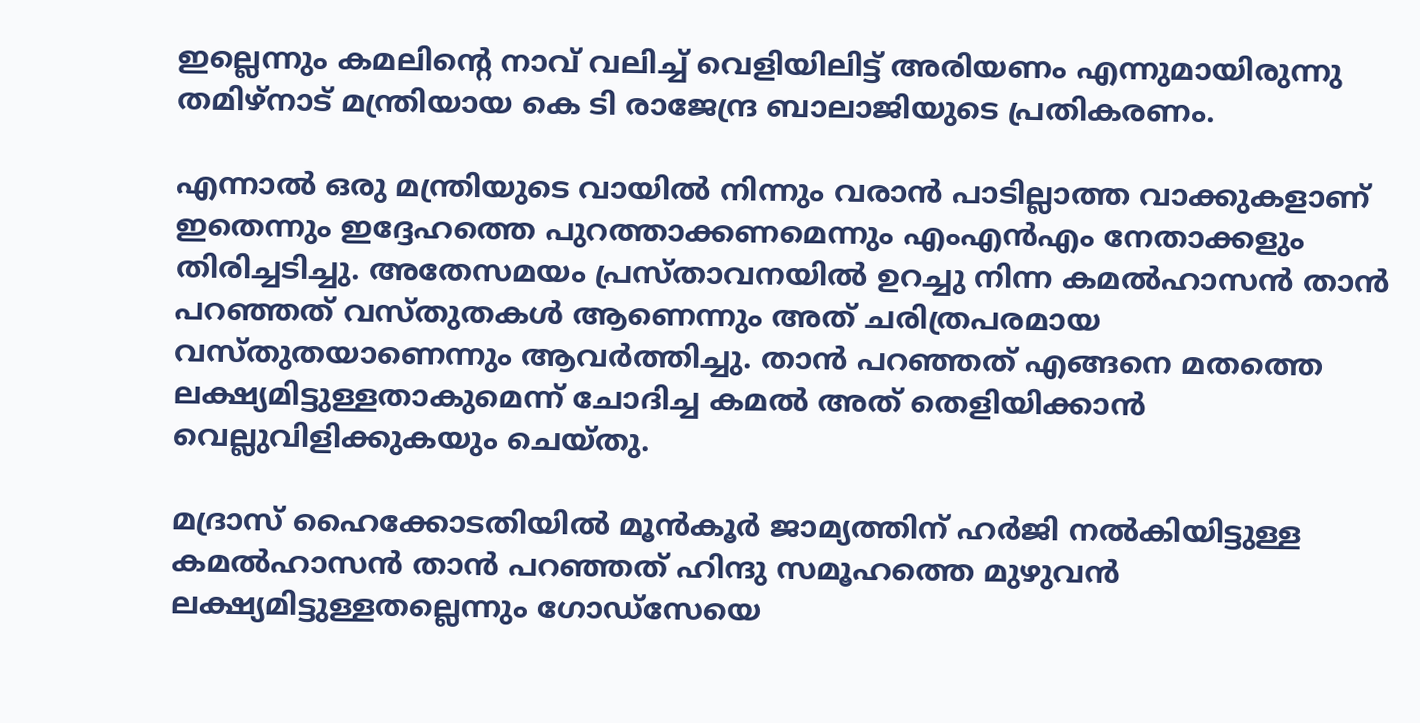ഇല്ലെന്നും കമലിന്റെ നാവ് വലിച്ച് വെളിയിലിട്ട് അരിയണം എന്നുമായിരുന്നു തമിഴ്നാട് മന്ത്രിയായ കെ ടി രാജേന്ദ്ര ബാലാജിയുടെ പ്രതികരണം.

എന്നാല്‍ ഒരു മന്ത്രിയുടെ വായില്‍ നിന്നും വരാന്‍ പാടില്ലാത്ത വാക്കുകളാണ് ഇതെന്നും ഇദ്ദേഹത്തെ പുറത്താക്കണമെന്നും എംഎന്‍എം നേതാക്കളും തിരിച്ചടിച്ചു. അതേസമയം പ്രസ്താവനയില്‍ ഉറച്ചു നിന്ന കമല്‍ഹാസന്‍ താന്‍ പറഞ്ഞത് വസ്തുതകള്‍ ആണെന്നും അത് ചരിത്രപരമായ വസ്തുതയാണെന്നും ആവര്‍ത്തിച്ചു. താന്‍ പറഞ്ഞത് എങ്ങനെ മതത്തെ ലക്ഷ്യമിട്ടുള്ളതാകുമെന്ന് ചോദിച്ച കമല്‍ അത് തെളിയിക്കാന്‍ വെല്ലുവിളിക്കുകയും ചെയ്തു.

മദ്രാസ് ഹൈക്കോടതിയില്‍ മൂന്‍കൂര്‍ ജാമ്യത്തിന് ഹര്‍ജി നല്‍കിയിട്ടുള്ള കമല്‍ഹാസന്‍ താന്‍ പറഞ്ഞത് ഹിന്ദു സമൂഹത്തെ മുഴുവന്‍ ലക്ഷ്യമിട്ടുള്ളതല്ലെന്നും ഗോഡ്സേയെ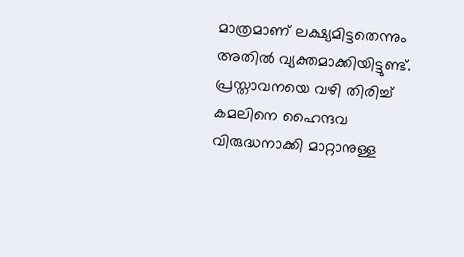മാത്രമാണ് ലക്ഷ്യമിട്ടതെന്നും അതില്‍ വ്യക്തമാക്കിയിട്ടുണ്ട്. പ്രസ്താവനയെ വഴി തിരിച്ച് കമലിനെ ഹൈന്ദവ വിരുദ്ധനാക്കി മാറ്റാനുള്ള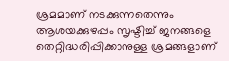ശ്രമമാണ് നടക്കുന്നതെന്നും ആശയക്കുഴപ്പം സൃഷ്ടിച്ച് ജനങ്ങളെ തെറ്റിദ്ധരിപ്പിക്കാനുള്ള ശ്രമങ്ങളാണ്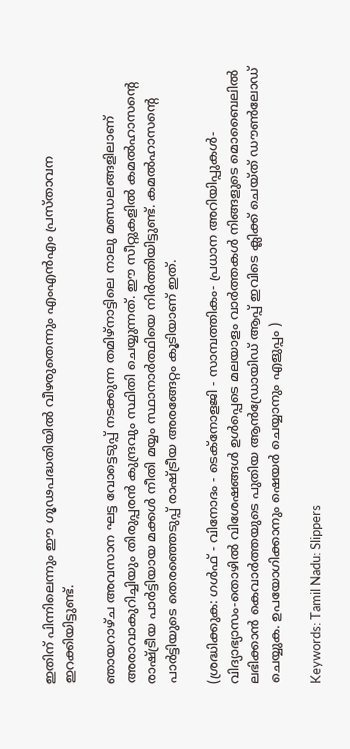ഇതിന് പിന്നിലെന്നും ഈ ഗൂഢപദ്ധതിയില്‍ വീഴരുതെന്നും എംഎന്‍എം പ്രസ്താവന ഇറക്കിയിട്ടുണ്ട്.

ഞായറാഴ്ച അവസാന ഘട്ട വോട്ടെടുപ്പ് നടക്കുന്ന തമിഴ്നാട്ടിലെ നാലു മണ്ഡലങ്ങളിലാണ് അരാവാകുറിച്ചിയും തിരുപ്പരന്‍ കുന്ദ്രവും സ്ഥിതി ചെയ്യുന്നത്. ഈ സീറ്റുകളില്‍ കമല്‍ഹാസന്റെ രാഷ്ട്രീയ പാര്‍ട്ടിയായ മക്കള്‍ നീതി മയ്യം സ്ഥാനാര്‍ത്ഥിയെ നിര്‍ത്തിയിട്ടുണ്ട്. കമല്‍ഹാസന്റെ പാര്‍ട്ടിയുടെ തെരഞ്ഞെടുപ്പ് രാഷ്ട്രീയ അരങ്ങേറ്റം കൂടിയാണ് ഇത്.

(ശ്രദ്ധിക്കുക: ഗൾഫ് - വിനോദം - ടെക്നോളജി - സാമ്പത്തികം- പ്രധാന അറിയിപ്പുകൾ-വിദ്യാഭ്യാസം-തൊഴിൽ വിശേഷങ്ങൾ ഉൾപ്പെടെ മലയാളം വാർത്തകൾ നിങ്ങളുടെ മൊബൈലിൽ ലഭിക്കാൻ കെവാർത്തയുടെ പുതിയ ആൻഡ്രോയിഡ് ആപ്പ് ഇവിടെ ക്ലിക്ക് ചെയ്ത് ഡൗൺലോഡ് ചെയ്യുക. ഉപയോഗിക്കാനും ഷെയർ ചെയ്യാനും എളുപ്പം )

Keywords: Tamil Nadu: Slippers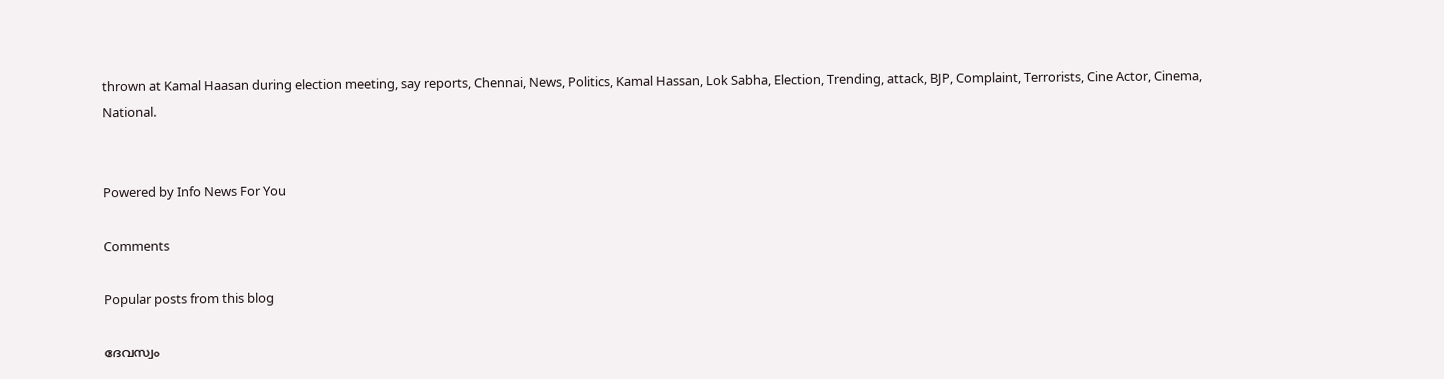thrown at Kamal Haasan during election meeting, say reports, Chennai, News, Politics, Kamal Hassan, Lok Sabha, Election, Trending, attack, BJP, Complaint, Terrorists, Cine Actor, Cinema, National.


Powered by Info News For You

Comments

Popular posts from this blog

ദേവസ്വം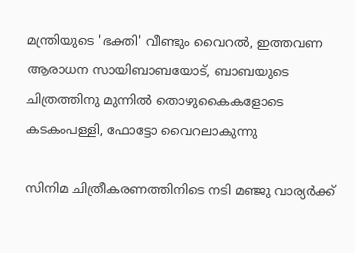മന്ത്രിയുടെ 'ഭക്തി' വീണ്ടും വൈറല്‍, ഇത്തവണ ആരാധന സായിബാബയോട്, ബാബയുടെ ചിത്രത്തിനു മുന്നില്‍ തൊഴുകൈകളോടെ കടകംപള്ളി, ഫോട്ടോ വൈറലാകുന്നു

സിനിമ ചിത്രീകരണത്തിനിടെ നടി മഞ്ജു വാര്യര്‍ക്ക്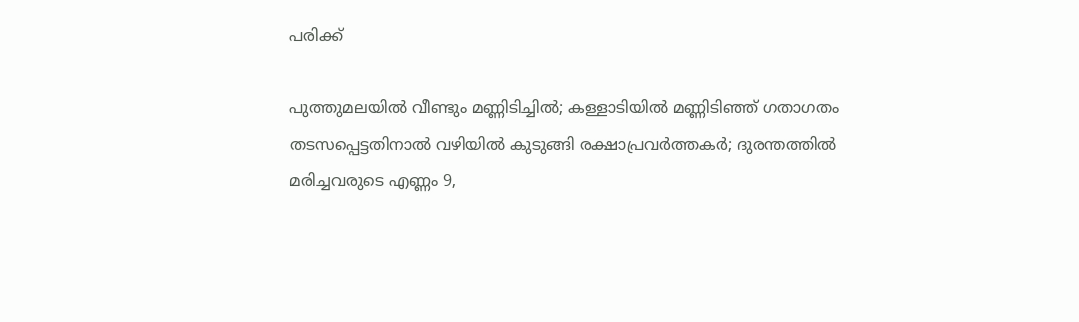പരിക്ക്

പുത്തുമലയില്‍ വീണ്ടും മണ്ണിടിച്ചില്‍; കള്ളാടിയില്‍ മണ്ണിടിഞ്ഞ് ഗതാഗതം തടസപ്പെട്ടതിനാല്‍ വഴിയില്‍ കുടുങ്ങി രക്ഷാപ്രവര്‍ത്തകര്‍; ദുരന്തത്തില്‍ മരിച്ചവരുടെ എണ്ണം 9,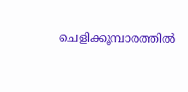ചെളിക്കൂമ്പാരത്തില്‍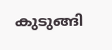കുടുങ്ങി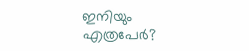ഇനിയും എത്രപേര്‍?